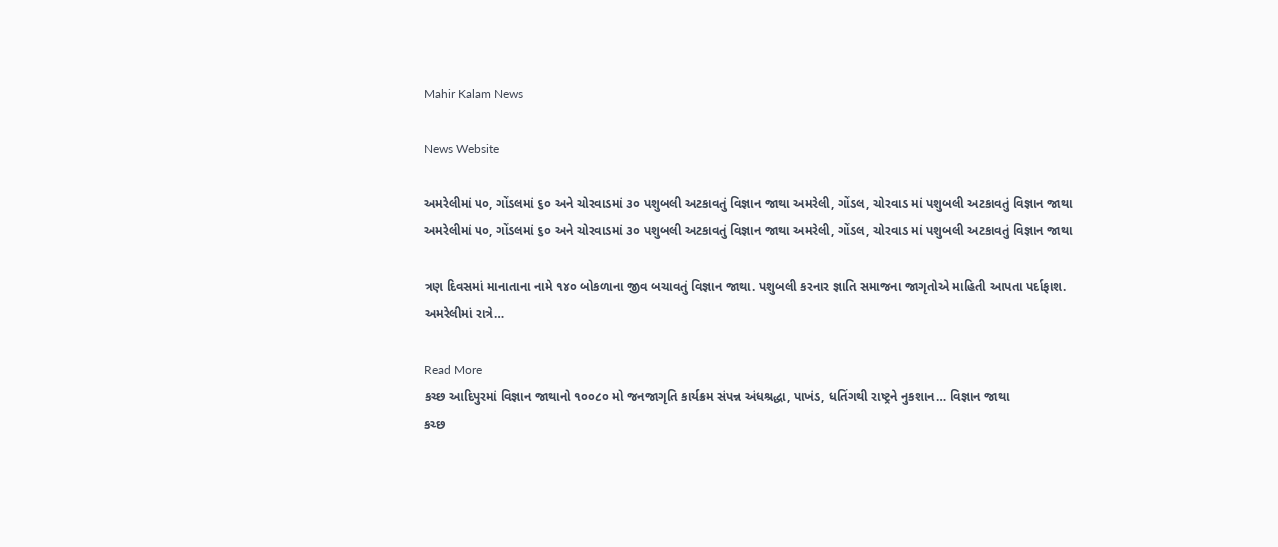Mahir Kalam News

News Website

અમરેલીમાં ૫૦, ગોંડલમાં ૬૦ અને ચોરવાડમાં ૩૦ પશુબલી અટકાવતું વિજ્ઞાન જાથા અમરેલી, ગોંડલ, ચોરવાડ માં પશુબલી અટકાવતું વિજ્ઞાન જાથા
અમરેલીમાં ૫૦, ગોંડલમાં ૬૦ અને ચોરવાડમાં ૩૦ પશુબલી અટકાવતું વિજ્ઞાન જાથા અમરેલી, ગોંડલ, ચોરવાડ માં પશુબલી અટકાવતું વિજ્ઞાન જાથા

ત્રણ દિવસમાં માનાતાના નામે ૧૪૦ બોકળાના જીવ બચાવતું વિજ્ઞાન જાથા. પશુબલી કરનાર જ્ઞાતિ સમાજના જાગૃતોએ માહિતી આપતા પર્દાફાશ. અમરેલીમાં રાત્રે…

Read More
કચ્છ આદિપુરમાં વિજ્ઞાન જાથાનો ૧૦૦૮૦ મો જનજાગૃતિ કાર્યક્રમ સંપન્ન અંધશ્રદ્ધા, પાખંડ, ધતિંગથી રાષ્ટ્રને નુકશાન… વિજ્ઞાન જાથા
કચ્છ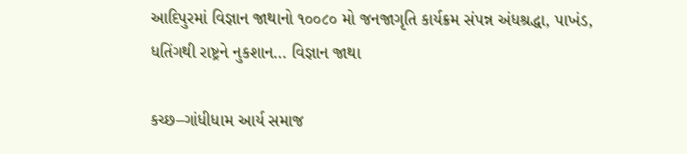આદિપુરમાં વિજ્ઞાન જાથાનો ૧૦૦૮૦ મો જનજાગૃતિ કાર્યક્રમ સંપન્ન અંધશ્રદ્ધા, પાખંડ, ધતિંગથી રાષ્ટ્રને નુકશાન… વિજ્ઞાન જાથા

કચ્છ–ગાંધીધામ આર્ય સમાજ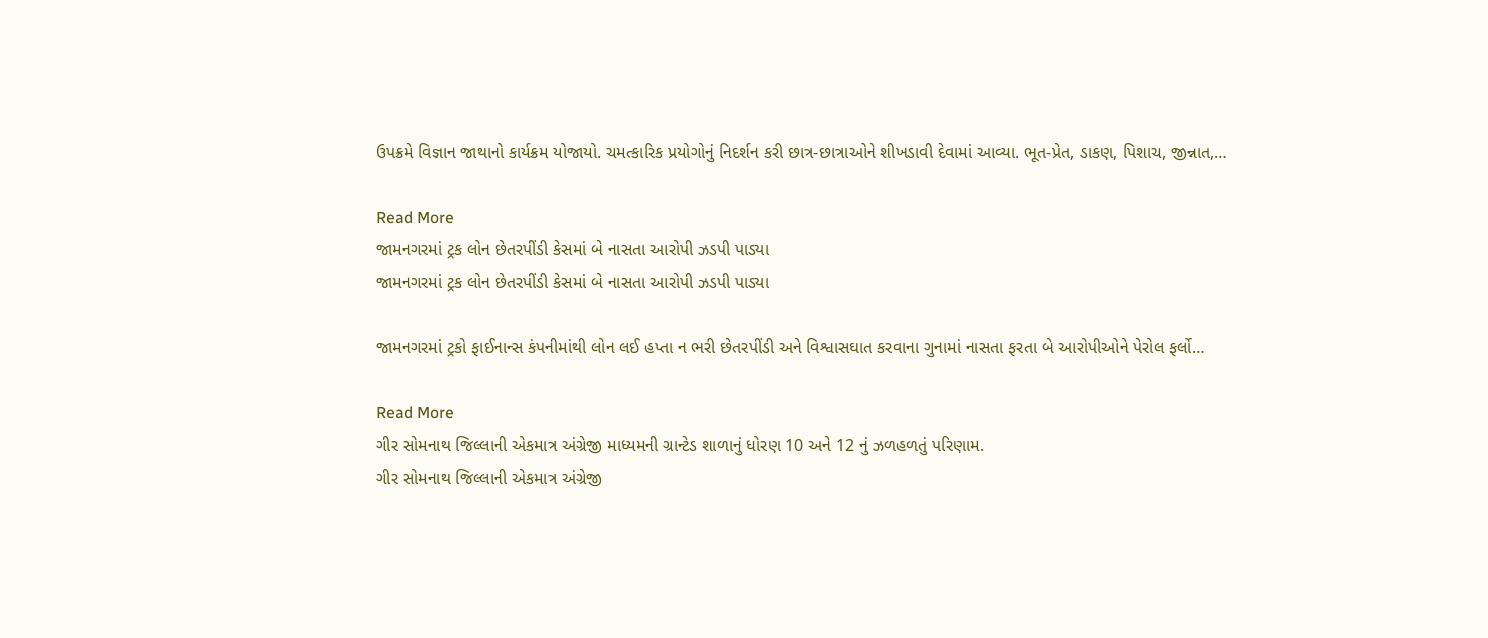ઉપક્રમે વિજ્ઞાન જાથાનો કાર્યક્રમ યોજાયો. ચમત્કારિક પ્રયોગોનું નિદર્શન કરી છાત્ર-છાત્રાઓને શીખડાવી દેવામાં આવ્યા. ભૂત-પ્રેત, ડાકણ, પિશાચ, જીન્નાત,…

Read More
જામનગરમાં ટ્રક લોન છેતરપીંડી કેસમાં બે નાસતા આરોપી ઝડપી પાડ્યા
જામનગરમાં ટ્રક લોન છેતરપીંડી કેસમાં બે નાસતા આરોપી ઝડપી પાડ્યા

જામનગરમાં ટ્રકો ફાઈનાન્સ કંપનીમાંથી લોન લઈ હપ્તા ન ભરી છેતરપીંડી અને વિશ્વાસઘાત કરવાના ગુનામાં નાસતા ફરતા બે આરોપીઓને પેરોલ ફર્લો…

Read More
ગીર સોમનાથ જિલ્લાની એકમાત્ર અંગ્રેજી માધ્યમની ગ્રાન્ટેડ શાળાનું ધોરણ 10 અને 12 નું ઝળહળતું પરિણામ.
ગીર સોમનાથ જિલ્લાની એકમાત્ર અંગ્રેજી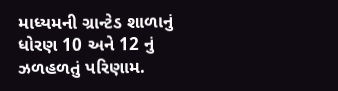માધ્યમની ગ્રાન્ટેડ શાળાનું ધોરણ 10 અને 12 નું ઝળહળતું પરિણામ.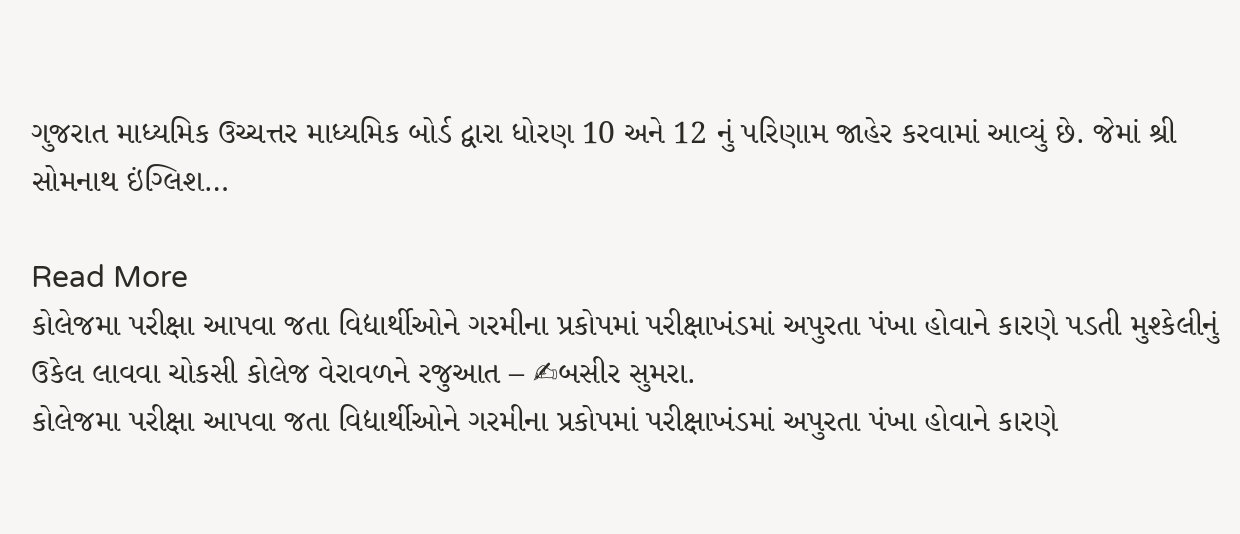ગુજરાત માધ્યમિક ઉચ્ચત્તર માધ્યમિક બોર્ડ દ્વારા ધોરણ 10 અને 12 નું પરિણામ જાહેર કરવામાં આવ્યું છે. જેમાં શ્રી સોમનાથ ઇંગ્લિશ…

Read More
કોલેજમા પરીક્ષા આપવા જતા વિદ્યાર્થીઓને ગરમીના પ્રકોપમાં પરીક્ષાખંડમાં અપુરતા પંખા હોવાને કારણે પડતી મુશ્કેલીનું ઉકેલ લાવવા ચોકસી કોલેજ વેરાવળને રજુઆત – ✍બસીર સુમરા.
કોલેજમા પરીક્ષા આપવા જતા વિદ્યાર્થીઓને ગરમીના પ્રકોપમાં પરીક્ષાખંડમાં અપુરતા પંખા હોવાને કારણે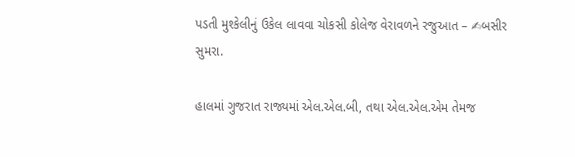પડતી મુશ્કેલીનું ઉકેલ લાવવા ચોકસી કોલેજ વેરાવળને રજુઆત – ✍બસીર સુમરા.

હાલમાં ગુજરાત રાજ્યમાં એલ.એલ.બી, તથા એલ.એલ.એમ તેમજ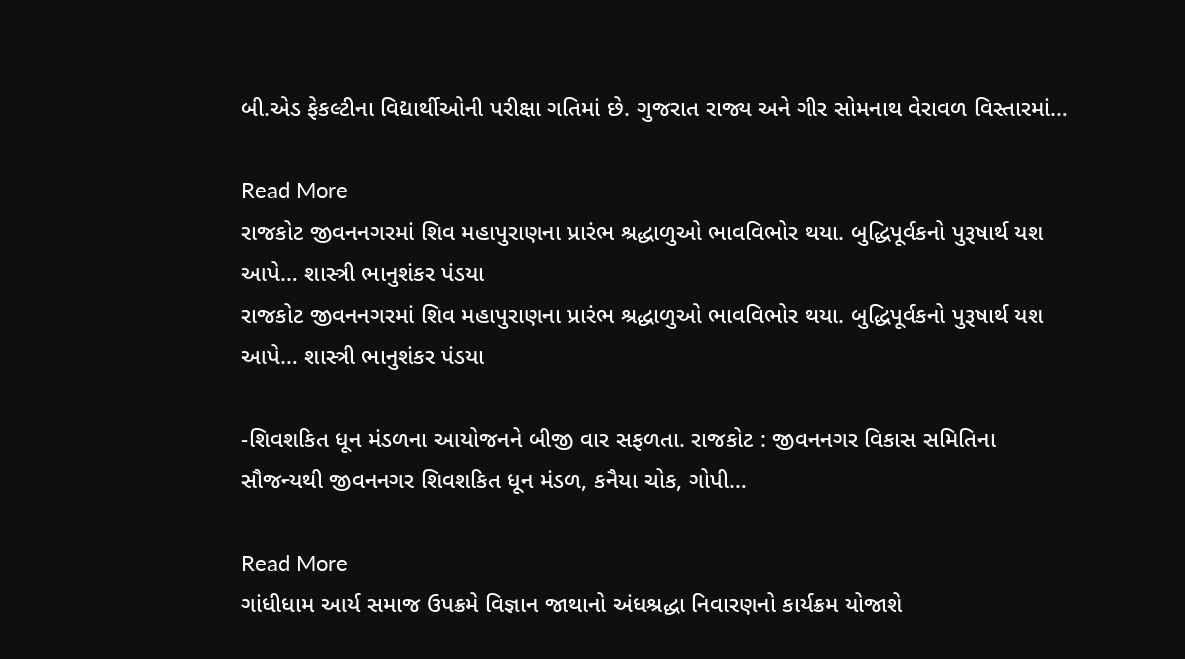બી.એડ ફેકલ્ટીના વિદ્યાર્થીઓની પરીક્ષા ગતિમાં છે. ગુજરાત રાજ્ય અને ગીર સોમનાથ વેરાવળ વિસ્તારમાં…

Read More
રાજકોટ જીવનનગરમાં શિવ મહાપુરાણના પ્રારંભ શ્રદ્ધાળુઓ ભાવવિભોર થયા. બુદ્ધિપૂર્વકનો પુરૂષાર્થ યશ આપે… શાસ્ત્રી ભાનુશંકર પંડયા
રાજકોટ જીવનનગરમાં શિવ મહાપુરાણના પ્રારંભ શ્રદ્ધાળુઓ ભાવવિભોર થયા. બુદ્ધિપૂર્વકનો પુરૂષાર્થ યશ આપે… શાસ્ત્રી ભાનુશંકર પંડયા

-શિવશકિત ધૂન મંડળના આયોજનને બીજી વાર સફળતા. રાજકોટ : જીવનનગર વિકાસ સમિતિના સૌજન્યથી જીવનનગર શિવશકિત ધૂન મંડળ, કનૈયા ચોક, ગોપી…

Read More
ગાંધીધામ આર્ય સમાજ ઉપક્રમે વિજ્ઞાન જાથાનો અંધશ્રદ્ધા નિવારણનો કાર્યક્રમ યોજાશે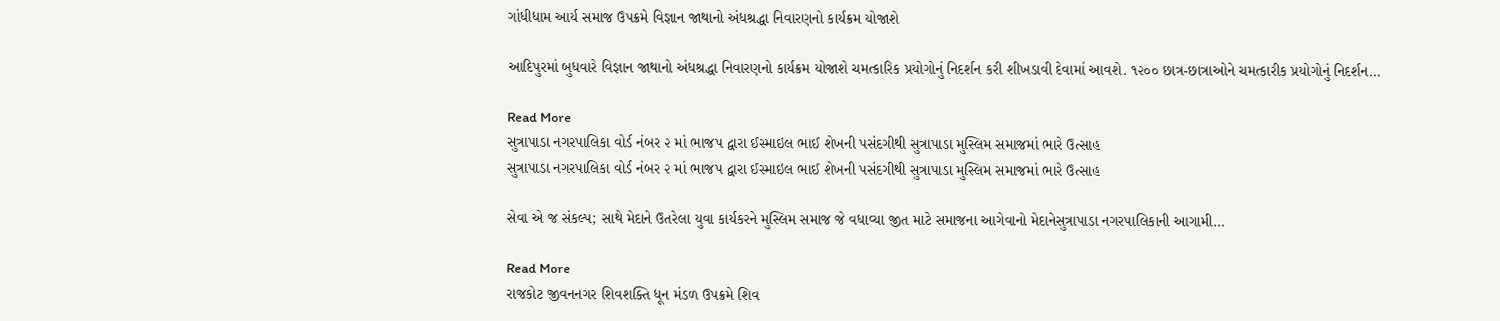ગાંધીધામ આર્ય સમાજ ઉપક્રમે વિજ્ઞાન જાથાનો અંધશ્રદ્ધા નિવારણનો કાર્યક્રમ યોજાશે

આદિપુરમાં બુધવારે વિજ્ઞાન જાથાનો અંધશ્રદ્ધા નિવારણનો કાર્યક્રમ યોજાશે ચમત્કારિક પ્રયોગોનું નિદર્શન કરી શીખડાવી દેવામાં આવશે. ૧૨૦૦ છાત્ર-છાત્રાઓને ચમત્કારીક પ્રયોગોનું નિદર્શન…

Read More
સુત્રાપાડા નગરપાલિકા વોર્ડ નંબર ૨ માં ભાજપ દ્વારા ઈસ્માઇલ ભાઈ શેખની પસંદગીથી સુત્રાપાડા મુસ્લિમ સમાજમાં ભારે ઉત્સાહ
સુત્રાપાડા નગરપાલિકા વોર્ડ નંબર ૨ માં ભાજપ દ્વારા ઈસ્માઇલ ભાઈ શેખની પસંદગીથી સુત્રાપાડા મુસ્લિમ સમાજમાં ભારે ઉત્સાહ

સેવા એ જ સંકલ્પ; સાથે મેદાને ઉતરેલા યુવા કાર્યકરને મુસ્લિમ સમાજ જે વધાવ્યા જીત માટે સમાજના આગેવાનો મેદાનેસુત્રાપાડા નગરપાલિકાની આગામી…

Read More
રાજકોટ જીવનનગર શિવશક્તિ ધૂન મંડળ ઉપક્રમે શિવ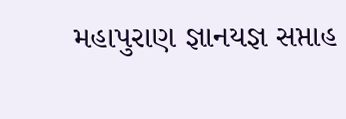મહાપુરાણ જ્ઞાનયજ્ઞ સપ્તાહ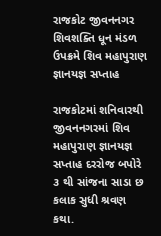રાજકોટ જીવનનગર શિવશક્તિ ધૂન મંડળ ઉપક્રમે શિવ મહાપુરાણ જ્ઞાનયજ્ઞ સપ્તાહ

રાજકોટમાં શનિવારથી જીવનનગરમાં શિવ મહાપુરાણ જ્ઞાનયજ્ઞ સપ્તાહ દરરોજ બપોરે ૩ થી સાંજના સાડા છ કલાક સુધી શ્રવણ કથા.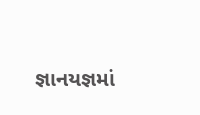જ્ઞાનયજ્ઞમાં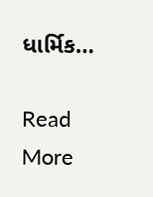ધાર્મિક…

Read More